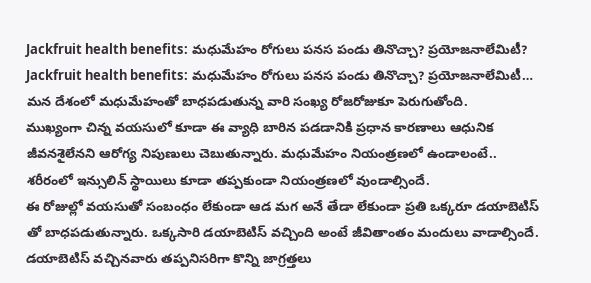Jackfruit health benefits: మధుమేహం రోగులు పనస పండు తినొచ్చా? ప్రయోజనాలేమిటీ?
Jackfruit health benefits: మధుమేహం రోగులు పనస పండు తినొచ్చా? ప్రయోజనాలేమిటీ… మన దేశంలో మధుమేహంతో బాధపడుతున్న వారి సంఖ్య రోజరోజుకూ పెరుగుతోంది.
ముఖ్యంగా చిన్న వయసులో కూడా ఈ వ్యాధి బారిన పడడానికి ప్రధాన కారణాలు ఆధునిక జీవనశైలేనని ఆరోగ్య నిపుణులు చెబుతున్నారు. మధుమేహం నియంత్రణలో ఉండాలంటే.. శరీరంలో ఇన్సులిన్ స్థాయిలు కూడా తప్పకుండా నియంత్రణలో వుండాల్సిందే.
ఈ రోజుల్లో వయసుతో సంబంధం లేకుండా ఆడ మగ అనే తేడా లేకుండా ప్రతి ఒక్కరూ డయాబెటిస్ తో బాధపడుతున్నారు. ఒక్కసారి డయాబెటిస్ వచ్చింది అంటే జీవితాంతం మందులు వాడాల్సిందే. డయాబెటిస్ వచ్చినవారు తప్పనిసరిగా కొన్ని జాగ్రత్తలు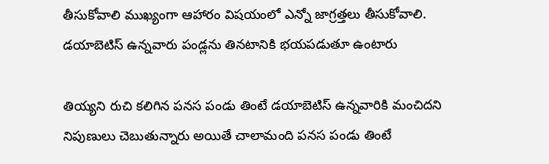తీసుకోవాలి ముఖ్యంగా ఆహారం విషయంలో ఎన్నో జాగ్రత్తలు తీసుకోవాలి. డయాబెటిస్ ఉన్నవారు పండ్లను తినటానికి భయపడుతూ ఉంటారు

తియ్యని రుచి కలిగిన పనస పండు తింటే డయాబెటిస్ ఉన్నవారికి మంచిదని నిపుణులు చెబుతున్నారు అయితే చాలామంది పనస పండు తింటే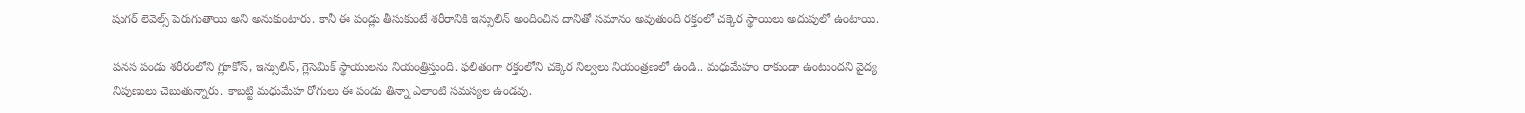షుగర్ లెవెల్స్ పెరుగుతాయి అని అనుకుంటారు. కానీ ఈ పండ్లు తీసుకుంటే శరీరానికి ఇన్సులిన్ అందించిన దానితో సమానం అవుతుంది రక్తంలో చక్కెర స్థాయిలు అదుపులో ఉంటాయి.

పనస పండు శరీరంలోని గ్లూకోస్, ఇన్సులిన్, గ్లెసెమిక్ స్థాయులను నియంత్రిస్తుంది. ఫలితంగా రక్తంలోని చక్కెర నిల్వలు నియంత్రణలో ఉండి.. మధుమేహం రాకుండా ఉంటుందని వైద్య నిపుణులు చెబుతున్నారు. కాబట్టి మధుమేహ రోగులు ఈ పండు తిన్నా ఎలాంటి సమస్యల ఉండవు.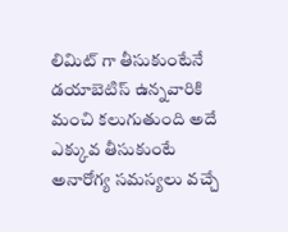లిమిట్ గా తీసుకుంటేనే డయాబెటిస్ ఉన్నవారికి మంచి కలుగుతుంది అదే ఎక్కువ తీసుకుంటే అనారోగ్య సమస్యలు వచ్చే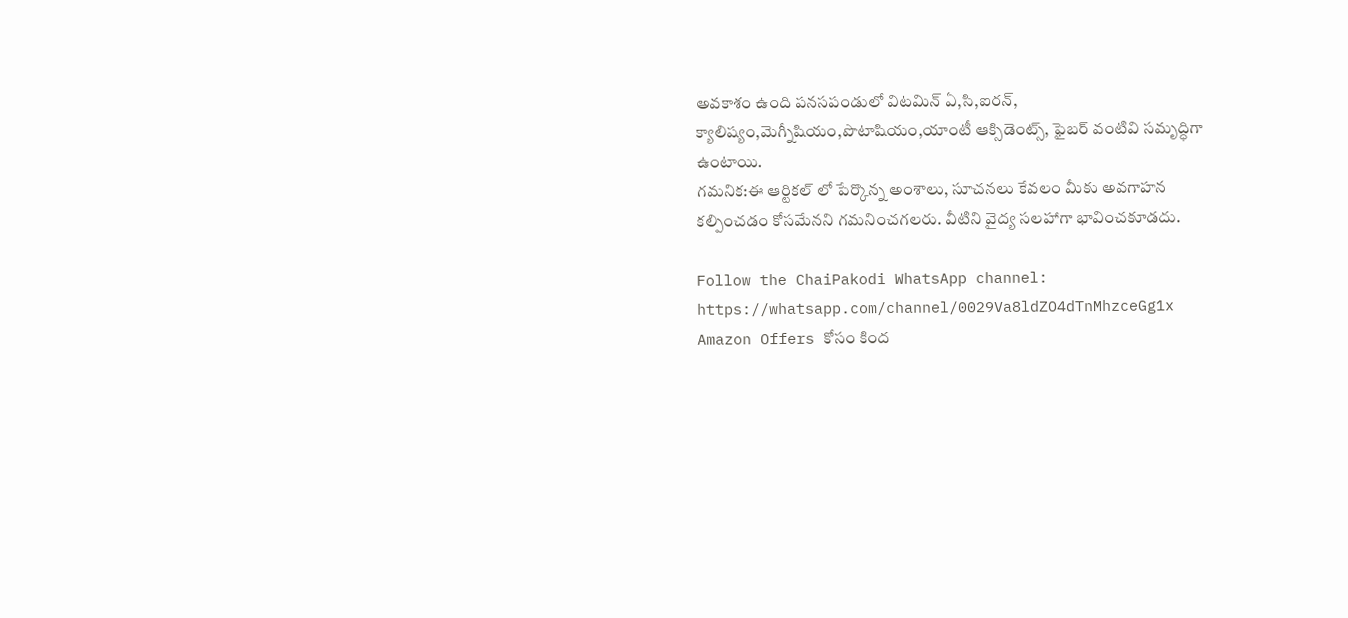అవకాశం ఉంది పనసపండులో విటమిన్ ఏ,సి,ఐరన్, క్యాలిష్యం,మెగ్నీషియం,పొటాషియం,యాంటీ ఆక్సిడెంట్స్, ఫైబర్ వంటివి సమృద్ధిగా ఉంటాయి.
గమనిక:ఈ ఆర్టికల్ లో పేర్కొన్న అంశాలు, సూచనలు కేవలం మీకు అవగాహన కల్పించడం కోసమేనని గమనించగలరు. వీటిని వైద్య సలహాగా భావించకూడదు.

Follow the ChaiPakodi WhatsApp channel:
https://whatsapp.com/channel/0029Va8ldZO4dTnMhzceGg1x
Amazon Offers కోసం కింద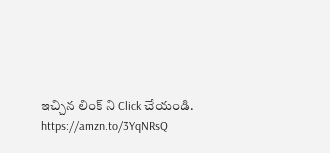ఇచ్చిన లింక్ ని Click చేయండి.
https://amzn.to/3YqNRsQ